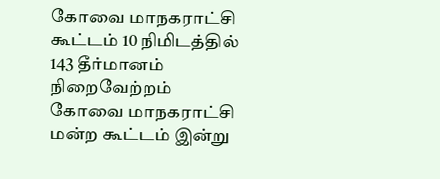கோவை மாநகராட்சி கூட்டம் 10 நிமிடத்தில் 143 தீர்மானம் நிறைவேற்றம்
கோவை மாநகராட்சி மன்ற கூட்டம் இன்று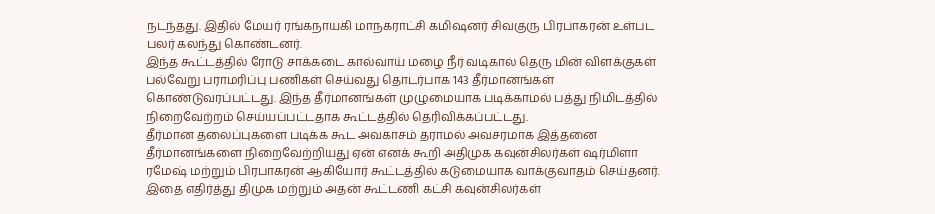நடந்தது. இதில் மேயர் ரங்கநாயகி மாநகராட்சி கமிஷனர் சிவகுரு பிரபாகரன் உள்பட பலர் கலந்து கொண்டனர்.
இந்த கூட்டத்தில் ரோடு சாக்கடை கால்வாய் மழை நீர் வடிகால் தெரு மின் விளக்குகள் பல்வேறு பராமரிப்பு பணிகள் செய்வது தொடர்பாக 143 தீர்மானங்கள் கொண்டுவரப்பட்டது. இந்த தீர்மானங்கள் முழுமையாக படிக்காமல் பத்து நிமிடத்தில் நிறைவேற்றம் செய்யப்பட்டதாக கூட்டத்தில் தெரிவிக்கப்பட்டது.
தீர்மான தலைப்புகளை படிக்க கூட அவகாசம் தராமல் அவசரமாக இத்தனை தீர்மானங்களை நிறைவேற்றியது ஏன் எனக் கூறி அதிமுக கவுன்சிலர்கள் ஷர்மிளா ரமேஷ் மற்றும் பிரபாகரன் ஆகியோர் கூட்டத்தில் கடுமையாக வாக்குவாதம் செய்தனர்.
இதை எதிர்த்து திமுக மற்றும் அதன் கூட்டணி கட்சி கவுன்சிலர்கள்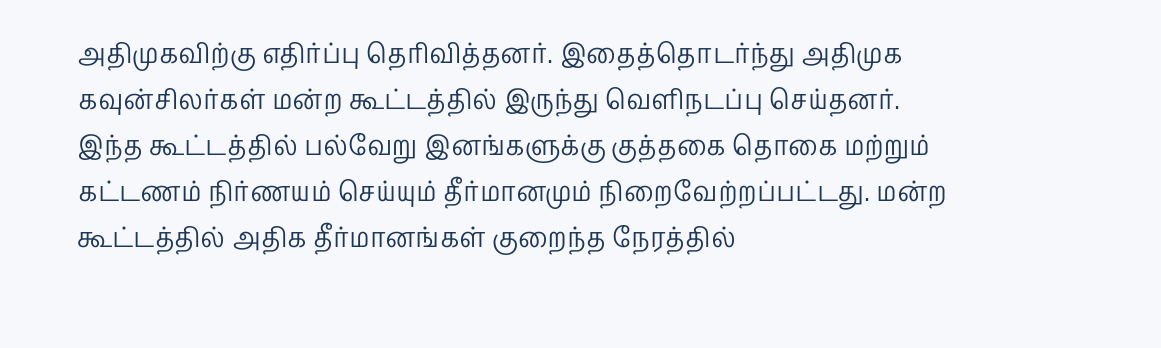அதிமுகவிற்கு எதிர்ப்பு தெரிவித்தனர். இதைத்தொடர்ந்து அதிமுக கவுன்சிலர்கள் மன்ற கூட்டத்தில் இருந்து வெளிநடப்பு செய்தனர்.
இந்த கூட்டத்தில் பல்வேறு இனங்களுக்கு குத்தகை தொகை மற்றும் கட்டணம் நிர்ணயம் செய்யும் தீர்மானமும் நிறைவேற்றப்பட்டது. மன்ற கூட்டத்தில் அதிக தீர்மானங்கள் குறைந்த நேரத்தில்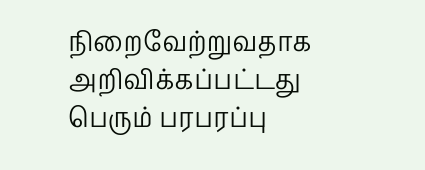நிறைவேற்றுவதாக அறிவிக்கப்பட்டது பெரும் பரபரப்பு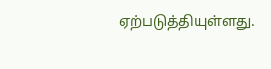ஏற்படுத்தியுள்ளது.